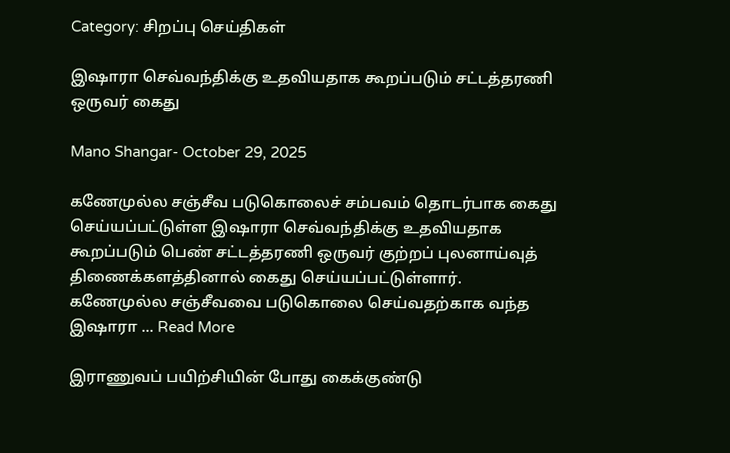Category: சிறப்பு செய்திகள்

இஷாரா செவ்வந்திக்கு உதவியதாக கூறப்படும் சட்டத்தரணி ஒருவர் கைது

Mano Shangar- October 29, 2025

கணேமுல்ல சஞ்சீவ படுகொலைச் சம்பவம் தொடர்பாக கைது செய்யப்பட்டுள்ள இஷாரா செவ்வந்திக்கு உதவியதாக கூறப்படும் பெண் சட்டத்தரணி ஒருவர் குற்றப் புலனாய்வுத் திணைக்களத்தினால் கைது செய்யப்பட்டுள்ளார். கணேமுல்ல சஞ்சீவவை படுகொலை செய்வதற்காக வந்த இஷாரா ... Read More

இராணுவப் பயிற்சியின் போது கைக்குண்டு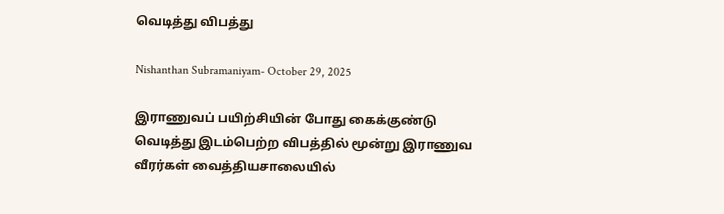வெடித்து விபத்து

Nishanthan Subramaniyam- October 29, 2025

இராணுவப் பயிற்சியின் போது கைக்குண்டு வெடித்து இடம்பெற்ற விபத்தில் மூன்று இராணுவ வீரர்கள் வைத்தியசாலையில்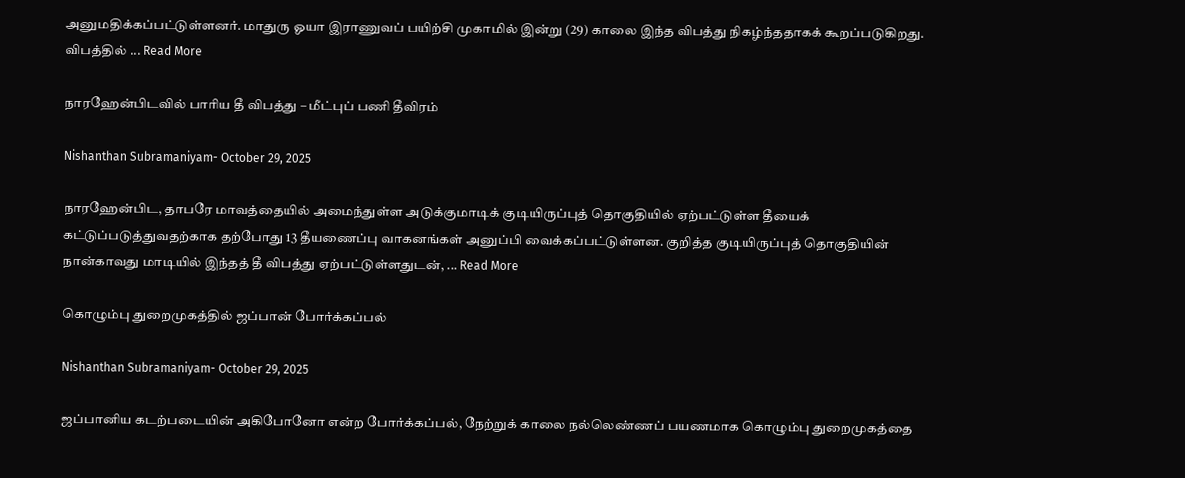அனுமதிக்கப்பட்டுள்ளனர். மாதுரு ஓயா இராணுவப் பயிற்சி முகாமில் இன்று (29) காலை இந்த விபத்து நிகழ்ந்ததாகக் கூறப்படுகிறது. விபத்தில் ... Read More

நாரஹேன்பிடவில் பாரிய தீ விபத்து – மீட்புப் பணி தீவிரம்

Nishanthan Subramaniyam- October 29, 2025

நாரஹேன்பிட, தாபரே மாவத்தையில் அமைந்துள்ள அடுக்குமாடிக் குடியிருப்புத் தொகுதியில் ஏற்பட்டுள்ள தீயைக் கட்டுப்படுத்துவதற்காக தற்போது 13 தீயணைப்பு வாகனங்கள் அனுப்பி வைக்கப்பட்டுள்ளன. குறித்த குடியிருப்புத் தொகுதியின் நான்காவது மாடியில் இந்தத் தீ விபத்து ஏற்பட்டுள்ளதுடன், ... Read More

கொழும்பு துறைமுகத்தில் ஜப்பான் போர்க்கப்பல்

Nishanthan Subramaniyam- October 29, 2025

ஜப்பானிய கடற்படையின் அகிபோனோ என்ற போர்க்கப்பல், நேற்றுக் காலை நல்லெண்ணப் பயணமாக கொழும்பு துறைமுகத்தை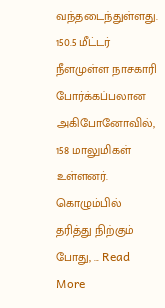வந்தடைந்துள்ளது. 150.5 மீட்டர் நீளமுள்ள நாசகாரி போர்க்கப்பலான அகிபோனோவில், 158 மாலுமிகள் உள்ளனர். கொழும்பில் தரித்து நிற்கும் போது, ... Read More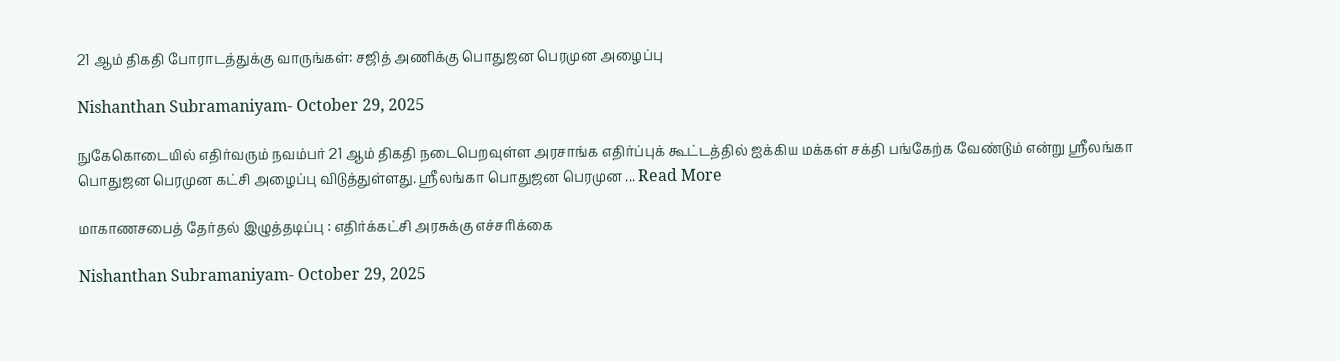21 ஆம் திகதி போராடத்துக்கு வாருங்கள்: சஜித் அணிக்கு பொதுஜன பெரமுன அழைப்பு

Nishanthan Subramaniyam- October 29, 2025

நுகேகொடையில் எதிர்வரும் நவம்பர் 21 ஆம் திகதி நடைபெறவுள்ள அரசாங்க எதிர்ப்புக் கூட்டத்தில் ஐக்கிய மக்கள் சக்தி பங்கேற்க வேண்டும் என்று ஸ்ரீலங்கா பொதுஜன பெரமுன கட்சி அழைப்பு விடுத்துள்ளது. ஸ்ரீலங்கா பொதுஜன பெரமுன ... Read More

மாகாணசபைத் தேர்தல் இழுத்தடிப்பு : எதிர்க்கட்சி அரசுக்கு எச்சரிக்கை

Nishanthan Subramaniyam- October 29, 2025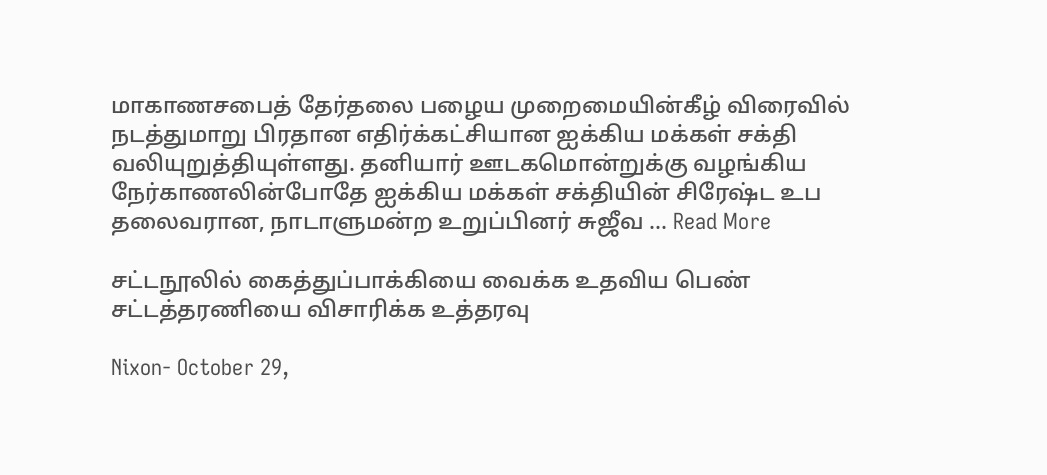மாகாணசபைத் தேர்தலை பழைய முறைமையின்கீழ் விரைவில் நடத்துமாறு பிரதான எதிர்க்கட்சியான ஐக்கிய மக்கள் சக்தி வலியுறுத்தியுள்ளது. தனியார் ஊடகமொன்றுக்கு வழங்கிய நேர்காணலின்போதே ஐக்கிய மக்கள் சக்தியின் சிரேஷ்ட உப தலைவரான, நாடாளுமன்ற உறுப்பினர் சுஜீவ ... Read More

சட்டநூலில் கைத்துப்பாக்கியை வைக்க உதவிய பெண் சட்டத்தரணியை விசாரிக்க உத்தரவு

Nixon- October 29,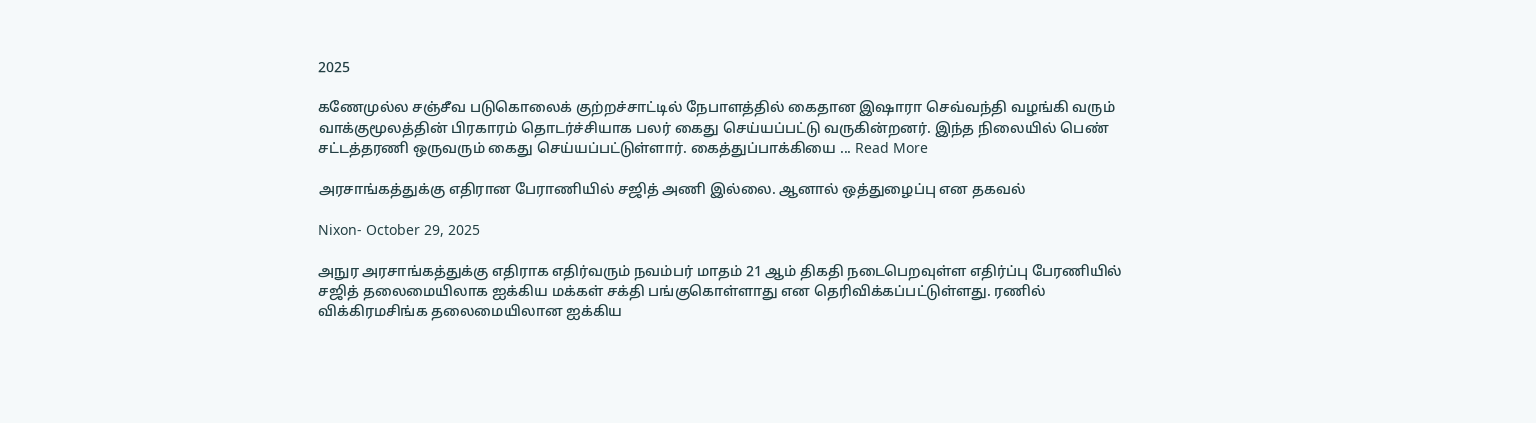2025

கணேமுல்ல சஞ்சீவ படுகொலைக் குற்றச்சாட்டில் நேபாளத்தில் கைதான இஷாரா செவ்வந்தி வழங்கி வரும் வாக்குமூலத்தின் பிரகாரம் தொடர்ச்சியாக பலர் கைது செய்யப்பட்டு வருகின்றனர். இந்த நிலையில் பெண்  சட்டத்தரணி ஒருவரும் கைது செய்யப்பட்டுள்ளார். கைத்துப்பாக்கியை ... Read More

அரசாங்கத்துக்கு எதிரான பேராணியில் சஜித் அணி இல்லை. ஆனால் ஒத்துழைப்பு என தகவல்

Nixon- October 29, 2025

அநுர அரசாங்கத்துக்கு எதிராக எதிர்வரும் நவம்பர் மாதம் 21 ஆம் திகதி நடைபெறவுள்ள எதிர்ப்பு பேரணியில் சஜித் தலைமையிலாக ஐக்கிய மக்கள் சக்தி பங்குகொள்ளாது என தெரிவிக்கப்பட்டுள்ளது. ரணில் விக்கிரமசிங்க தலைமையிலான ஐக்கிய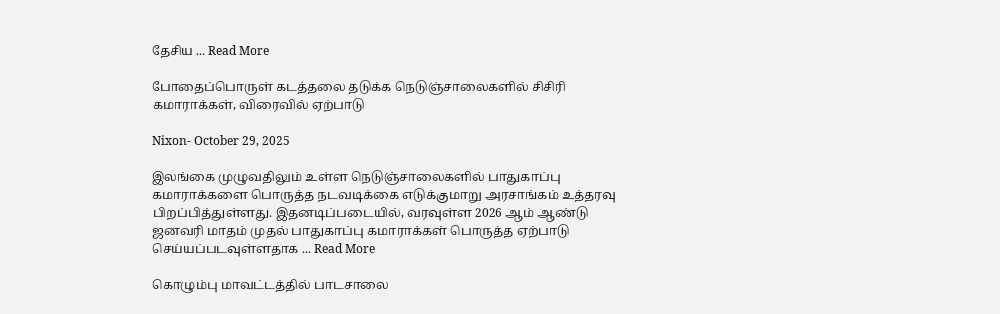தேசிய ... Read More

போதைப்பொருள் கடத்தலை தடுக்க நெடுஞ்சாலைகளில் சிசிரி கமாராக்கள், விரைவில் ஏற்பாடு

Nixon- October 29, 2025

இலங்கை முழுவதிலும் உள்ள நெடுஞ்சாலைகளில் பாதுகாப்பு கமாராக்களை பொருத்த நடவடிக்கை எடுக்குமாறு அரசாங்கம் உத்தரவு பிறப்பித்துள்ளது. இதனடிப்படையில், வரவுள்ள 2026 ஆம் ஆண்டு ஜனவரி மாதம் முதல் பாதுகாப்பு கமாராக்கள் பொருத்த ஏற்பாடு செய்யப்படவுள்ளதாக ... Read More

கொழும்பு மாவட்டத்தில் பாடசாலை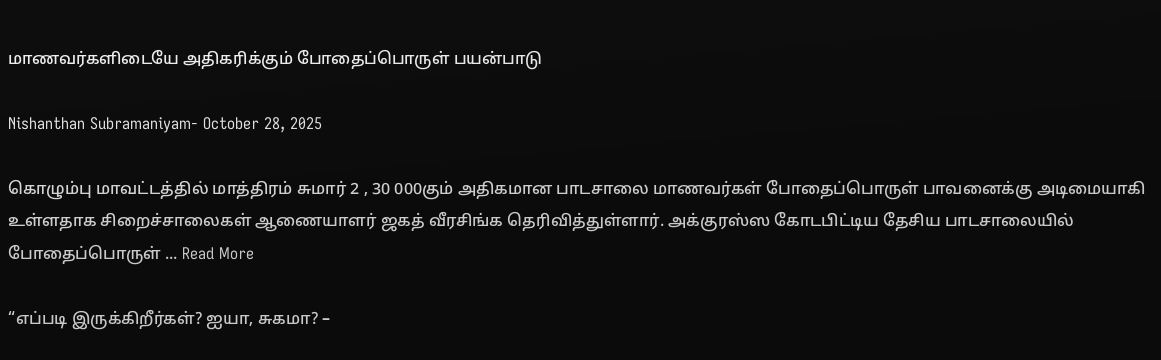மாணவர்களிடையே அதிகரிக்கும் போதைப்பொருள் பயன்பாடு

Nishanthan Subramaniyam- October 28, 2025

கொழும்பு மாவட்டத்தில் மாத்திரம் சுமார் 2 , 30 000கும் அதிகமான பாடசாலை மாணவர்கள் போதைப்பொருள் பாவனைக்கு அடிமையாகி உள்ளதாக சிறைச்சாலைகள் ஆணையாளர் ஜகத் வீரசிங்க தெரிவித்துள்ளார். அக்குரஸ்ஸ கோடபிட்டிய தேசிய பாடசாலையில் போதைப்பொருள் ... Read More

“எப்படி இருக்கிறீர்கள்? ஐயா, சுகமா? –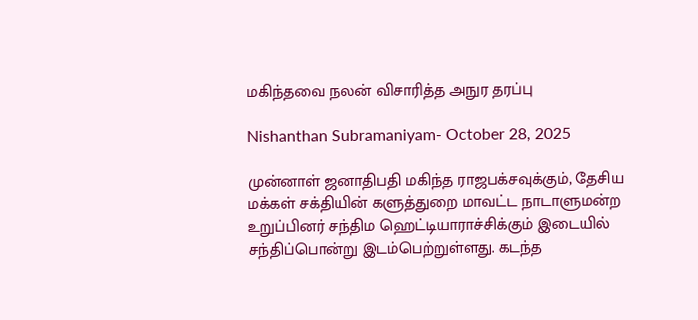மகிந்தவை நலன் விசாரித்த அநுர தரப்பு

Nishanthan Subramaniyam- October 28, 2025

முன்னாள் ஜனாதிபதி மகிந்த ராஜபக்சவுக்கும், தேசிய மக்கள் சக்தியின் களுத்துறை மாவட்ட நாடாளுமன்ற உறுப்பினர் சந்திம ஹெட்டியாராச்சிக்கும் இடையில் சந்திப்பொன்று இடம்பெற்றுள்ளது. கடந்த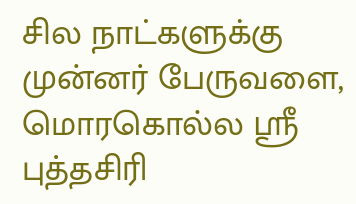சில நாட்களுக்கு முன்னர் பேருவளை, மொரகொல்ல ஸ்ரீ புத்தசிரி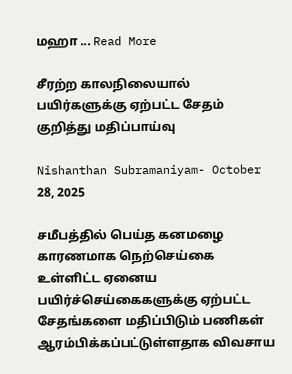மஹா ... Read More

சீரற்ற காலநிலையால் பயிர்களுக்கு ஏற்பட்ட சேதம் குறித்து மதிப்பாய்வு

Nishanthan Subramaniyam- October 28, 2025

சமீபத்தில் பெய்த கனமழை காரணமாக நெற்செய்கை உள்ளிட்ட ஏனைய பயிர்ச்செய்கைகளுக்கு ஏற்பட்ட சேதங்களை மதிப்பிடும் பணிகள் ஆரம்பிக்கப்பட்டுள்ளதாக விவசாய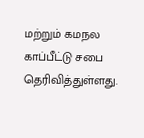மற்றும் கமநல காப்பீட்டு சபை தெரிவித்துள்ளது.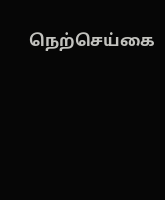நெற்செய்கை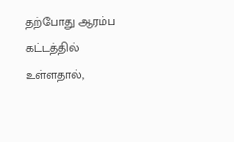தற்போது ஆரம்ப கட்டத்தில் உள்ளதால்,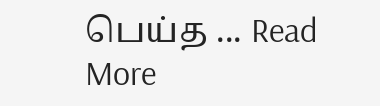பெய்த ... Read More